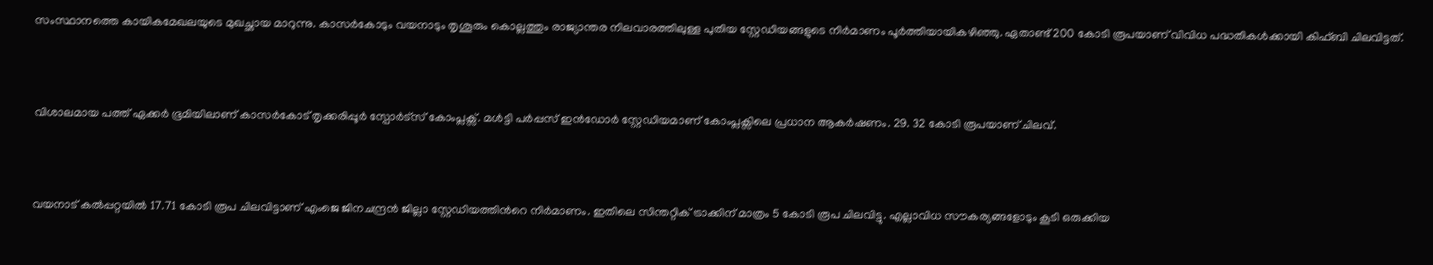സംസ്ഥാനത്തെ കായികമേഖലയുടെ മുഖച്ഛായ മാറുന്നു. കാസര്‍കോടും വയനാടും തൃശൂരും കൊല്ലത്തും രാജ്യാന്തര നിലവാരത്തിലുള്ള പുതിയ സ്റ്റേഡിയങ്ങളുടെ നിര്‍മാണം പൂര്‍ത്തിയായികഴിഞ്ഞു. ഏതാണ്ട് 200 കോടി രൂപയാണ് വിവിധ പദ്ധതികള്‍ക്കായി കിഫ്ബി ചിലവിട്ടത്.



വിശാലമായ പത്ത് ഏക്കര്‍ ഭൂമിയിലാണ് കാസര്‍കോട് തൃക്കരിപ്പൂര്‍ സ്പോര്‍ട്സ് കോംപ്ലക്സ്. മള്‍ട്ടി പര്‍പ്പസ് ഇന്‍ഡോര്‍ സ്റ്റേഡിയമാണ് കോംപ്ലക്സിലെ പ്രധാന ആകര്‍ഷണം. 29. 32 കോടി രൂപയാണ് ചിലവ്.



വയനാട് കല്‍പ്പറ്റയില്‍ 17.71 കോടി രൂപ ചിലവിട്ടാണ് എംജെ ജിനചന്ദ്രന്‍ ജില്ലാ സ്റ്റേഡിയത്തിന്‍റെ നിര്‍മാണം. ഇതിലെ സിന്തറ്റിക് ട്രാക്കിന് മാത്രം 5 കോടി രൂപ ചിലവിട്ടു. എല്ലാവിധ സൗകര്യങ്ങളോടും കൂടി ഒരുക്കിയ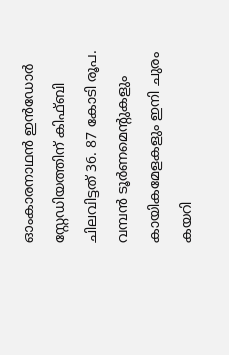ഓംകാരനാഥന്‍ ഇന്‍ഡോര്‍ സ്റ്റേഡിയത്തിന് കിഫ്ബി ചിലവിട്ടത് 36. 87 കോടി രൂപ. വമ്പന്‍ ടൂര്‍ണമെന്‍റുകളും കായികമേളകളും ഇനി ചുരം കയറി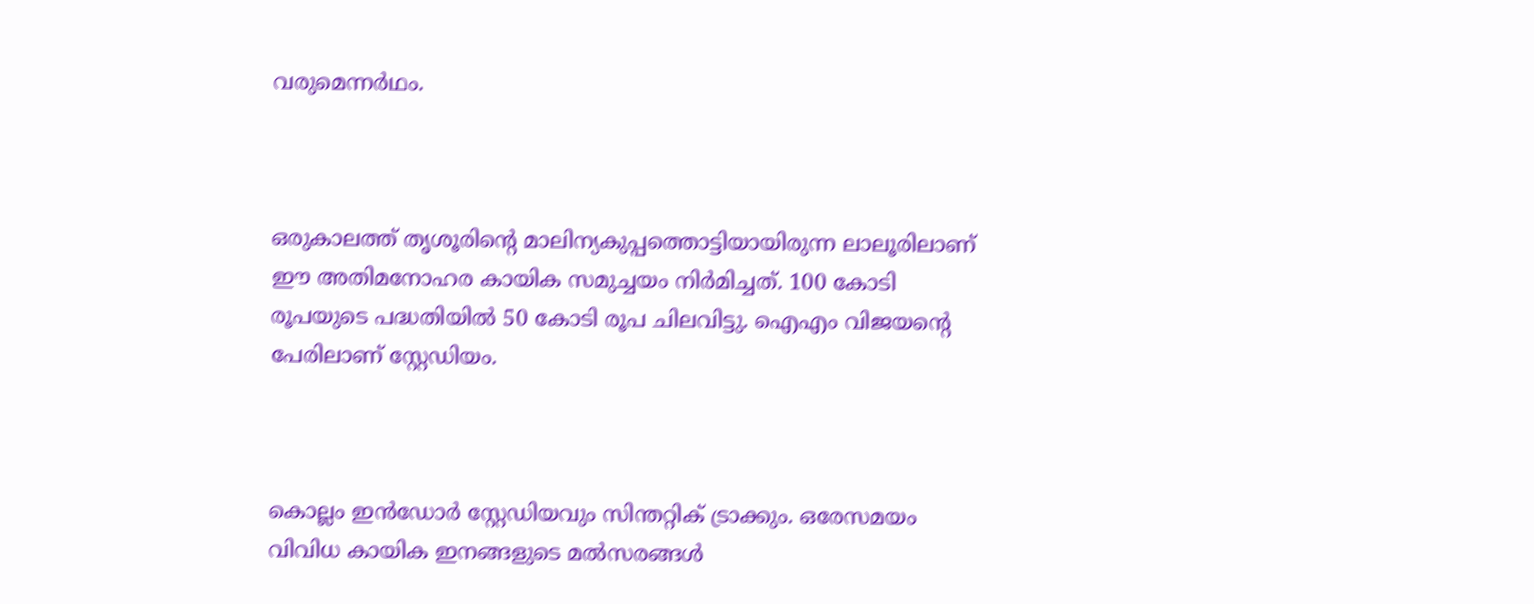വരുമെന്നര്‍ഥം.



ഒരുകാലത്ത് തൃശൂരിന്‍റെ മാലിന്യകുപ്പത്തൊട്ടിയായിരുന്ന ലാലൂരിലാണ് ഈ അതിമനോഹര കായിക സമുച്ചയം നിര്‍മിച്ചത്. 100 കോടി രൂപയുടെ പദ്ധതിയില്‍ 50 കോടി രൂപ ചിലവിട്ടു. ഐഎം വിജയന്‍റെ പേരിലാണ് സ്റ്റേഡിയം.



കൊല്ലം ഇന്‍‍ഡോര്‍ സ്റ്റേഡിയവും സിന്തറ്റിക് ട്രാക്കും. ഒരേസമയം വിവിധ കായിക ഇനങ്ങളുടെ മല്‍സരങ്ങള്‍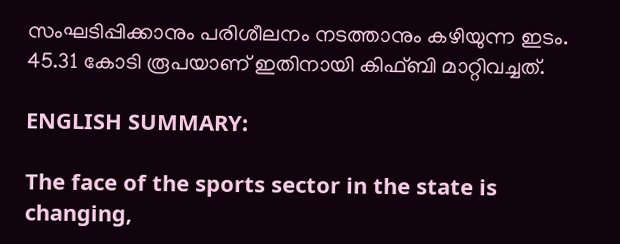സംഘടിപ്പിക്കാനും പരിശീലനം നടത്താനും കഴിയുന്ന ഇടം. 45.31 കോടി രൂപയാണ് ഇതിനായി കിഫ്ബി മാറ്റിവച്ചത്.

ENGLISH SUMMARY:

The face of the sports sector in the state is changing,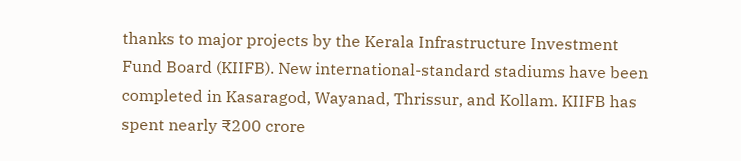thanks to major projects by the Kerala Infrastructure Investment Fund Board (KIIFB). New international-standard stadiums have been completed in Kasaragod, Wayanad, Thrissur, and Kollam. KIIFB has spent nearly ₹200 crore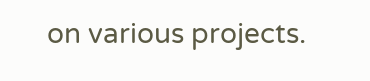on various projects.